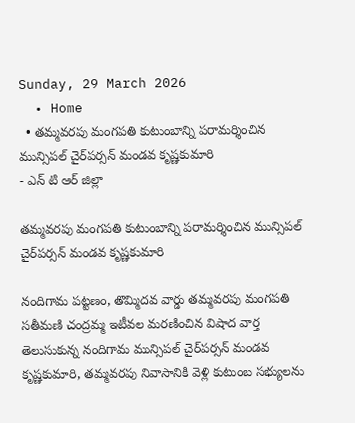Sunday, 29 March 2026
  • Home
  • తమ్మవరపు మంగపతి కుటుంబాన్ని పరామర్శించిన మున్సిపల్ చైర్‌పర్సన్ మండవ కృష్ణకుమారి
- ఎన్ టి ఆర్ జిల్లా

తమ్మవరపు మంగపతి కుటుంబాన్ని పరామర్శించిన మున్సిపల్ చైర్‌పర్సన్ మండవ కృష్ణకుమారి

నందిగామ పట్టణం, తొమ్మిదవ వార్డు తమ్మవరపు మంగపతి సతీమణి చంద్రమ్మ ఇటీవల మరణించిన విషాద వార్త తెలుసుకున్న నందిగామ మున్సిపల్ చైర్‌పర్సన్ మండవ కృష్ణకుమారి, తమ్మవరపు నివాసానికి వెళ్లి కుటుంబ సభ్యులను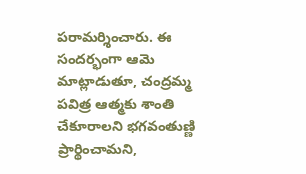పరామర్శించారు. ఈ సందర్భంగా ఆమె మాట్లాడుతూ, చంద్రమ్మ పవిత్ర ఆత్మకు శాంతి చేకూరాలని భగవంతుణ్ణి ప్రార్థించామని,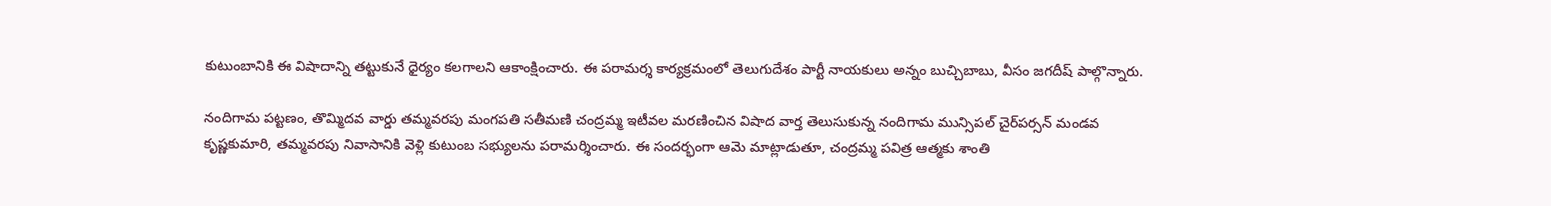కుటుంబానికి ఈ విషాదాన్ని తట్టుకునే ధైర్యం కలగాలని ఆకాంక్షించారు. ఈ పరామర్శ కార్యక్రమంలో తెలుగుదేశం పార్టీ నాయకులు అన్నం బుచ్చిబాబు, వీసం జగదీష్ పాల్గొన్నారు.

నందిగామ పట్టణం, తొమ్మిదవ వార్డు తమ్మవరపు మంగపతి సతీమణి చంద్రమ్మ ఇటీవల మరణించిన విషాద వార్త తెలుసుకున్న నందిగామ మున్సిపల్ చైర్‌పర్సన్ మండవ కృష్ణకుమారి, తమ్మవరపు నివాసానికి వెళ్లి కుటుంబ సభ్యులను పరామర్శించారు. ఈ సందర్భంగా ఆమె మాట్లాడుతూ, చంద్రమ్మ పవిత్ర ఆత్మకు శాంతి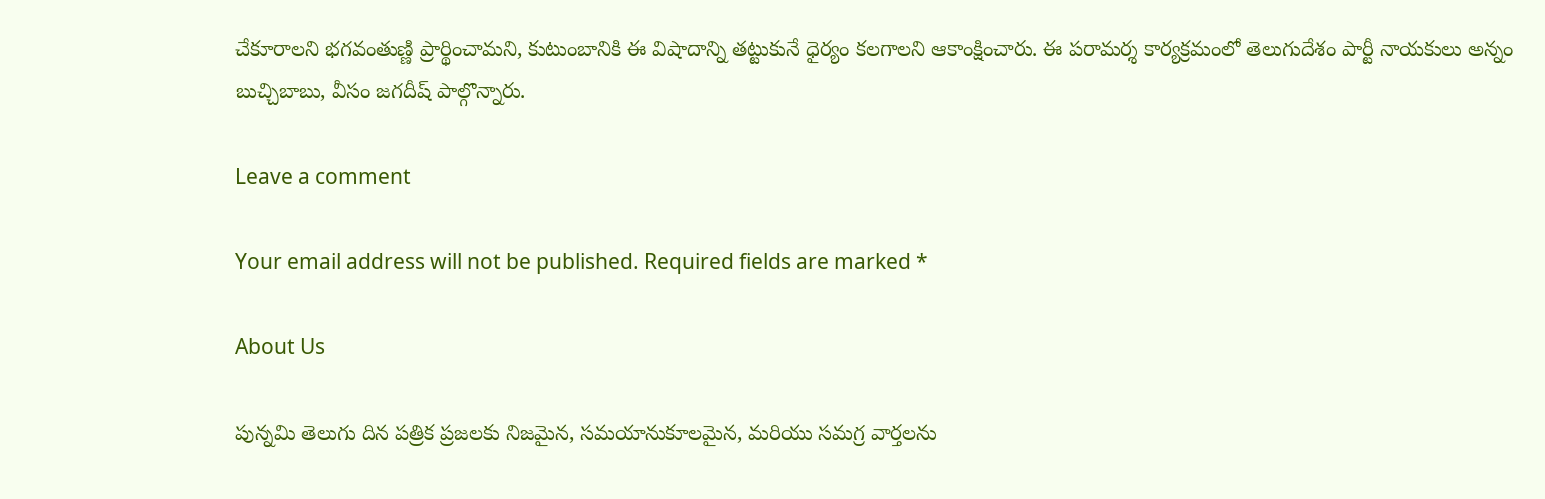చేకూరాలని భగవంతుణ్ణి ప్రార్థించామని, కుటుంబానికి ఈ విషాదాన్ని తట్టుకునే ధైర్యం కలగాలని ఆకాంక్షించారు. ఈ పరామర్శ కార్యక్రమంలో తెలుగుదేశం పార్టీ నాయకులు అన్నం బుచ్చిబాబు, వీసం జగదీష్ పాల్గొన్నారు.

Leave a comment

Your email address will not be published. Required fields are marked *

About Us

పున్నమి తెలుగు దిన పత్రిక ప్రజలకు నిజమైన, సమయానుకూలమైన, మరియు సమగ్ర వార్తలను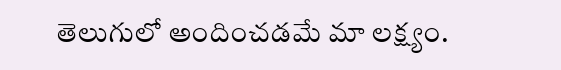తెలుగులో అందించడమే మా లక్ష్యం.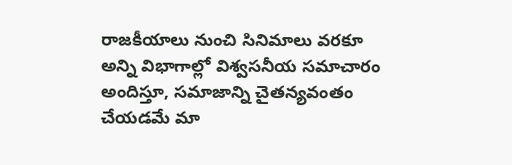రాజకీయాలు నుంచి సినిమాలు వరకూ అన్ని విభాగాల్లో విశ్వసనీయ సమాచారం అందిస్తూ, సమాజాన్ని చైతన్యవంతం చేయడమే మా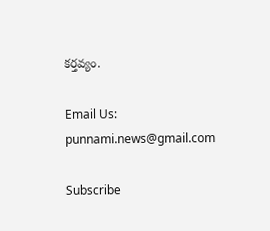కర్తవ్యం.

Email Us: punnami.news@gmail.com

Subscribe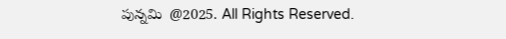పున్నమి  @2025. All Rights Reserved.